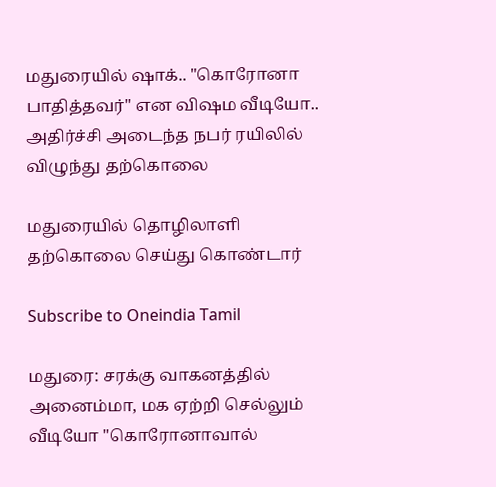மதுரையில் ஷாக்.. "கொரோனா பாதித்தவர்" என விஷம வீடியோ.. அதிர்ச்சி அடைந்த நபர் ரயிலில் விழுந்து தற்கொலை

மதுரையில் தொழிலாளி தற்கொலை செய்து கொண்டார்

Subscribe to Oneindia Tamil

மதுரை: சரக்கு வாகனத்தில் அனைம்மா, மக ஏற்றி செல்லும் வீடியோ "கொரோனாவால்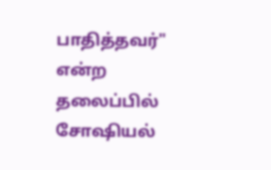பாதித்தவர்" என்ற தலைப்பில் சோஷியல்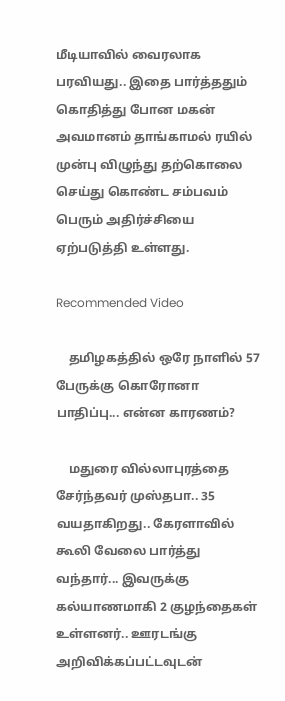மீடியாவில் வைரலாக பரவியது.. இதை பார்த்ததும் கொதித்து போன மகன் அவமானம் தாங்காமல் ரயில் முன்பு விழுந்து தற்கொலை செய்து கொண்ட சம்பவம் பெரும் அதிர்ச்சியை ஏற்படுத்தி உள்ளது.

Recommended Video

    தமிழகத்தில் ஒரே நாளில் 57 பேருக்கு கொரோனா பாதிப்பு... என்ன காரணம்?

    மதுரை வில்லாபுரத்தை சேர்ந்தவர் முஸ்தபா.. 35 வயதாகிறது.. கேரளாவில் கூலி வேலை பார்த்து வந்தார்... இவருக்கு கல்யாணமாகி 2 குழந்தைகள் உள்ளனர்.. ஊரடங்கு அறிவிக்கப்பட்டவுடன்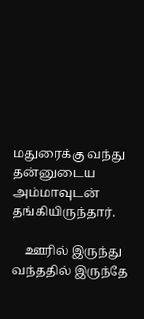மதுரைக்கு வந்து தன்னுடைய அம்மாவுடன் தங்கியிருந்தார்.

    ஊரில் இருந்து வந்ததில் இருந்தே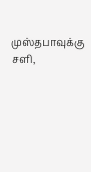முஸ்தபாவுக்கு சளி,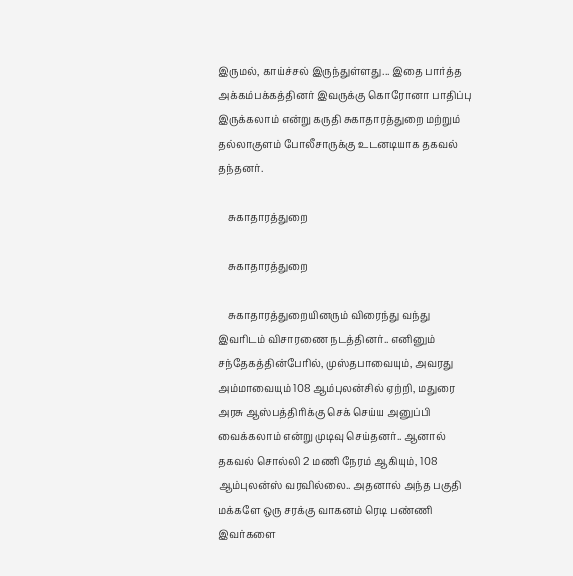இருமல், காய்ச்சல் இருந்துள்ளது... இதை பார்த்த அக்கம்பக்கத்தினர் இவருக்கு கொரோனா பாதிப்பு இருக்கலாம் என்று கருதி சுகாதாரத்துறை மற்றும் தல்லாகுளம் போலீசாருக்கு உடனடியாக தகவல் தந்தனர்.

    சுகாதாரத்துறை

    சுகாதாரத்துறை

    சுகாதாரத்துறையினரும் விரைந்து வந்து இவரிடம் விசாரணை நடத்தினர்.. எனினும் சந்தேகத்தின்பேரில், முஸ்தபாவையும், அவரது அம்மாவையும் 108 ஆம்புலன்சில் ஏற்றி, மதுரை அரசு ஆஸ்பத்திரிக்கு செக் செய்ய அனுப்பி வைக்கலாம் என்று முடிவு செய்தனர்.. ஆனால் தகவல் சொல்லி 2 மணி நேரம் ஆகியும், 108 ஆம்புலன்ஸ் வரவில்லை.. அதனால் அந்த பகுதி மக்களே ஒரு சரக்கு வாகனம் ரெடி பண்ணி இவர்களை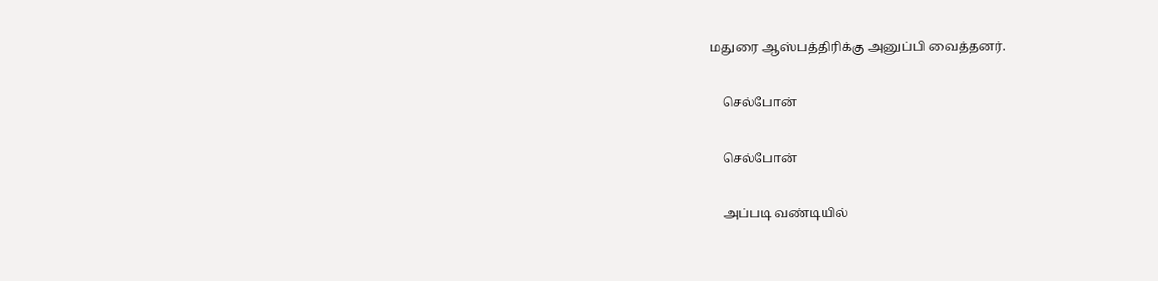மதுரை ஆஸ்பத்திரிக்கு அனுப்பி வைத்தனர்.

    செல்போன்

    செல்போன்

    அப்படி வண்டியில்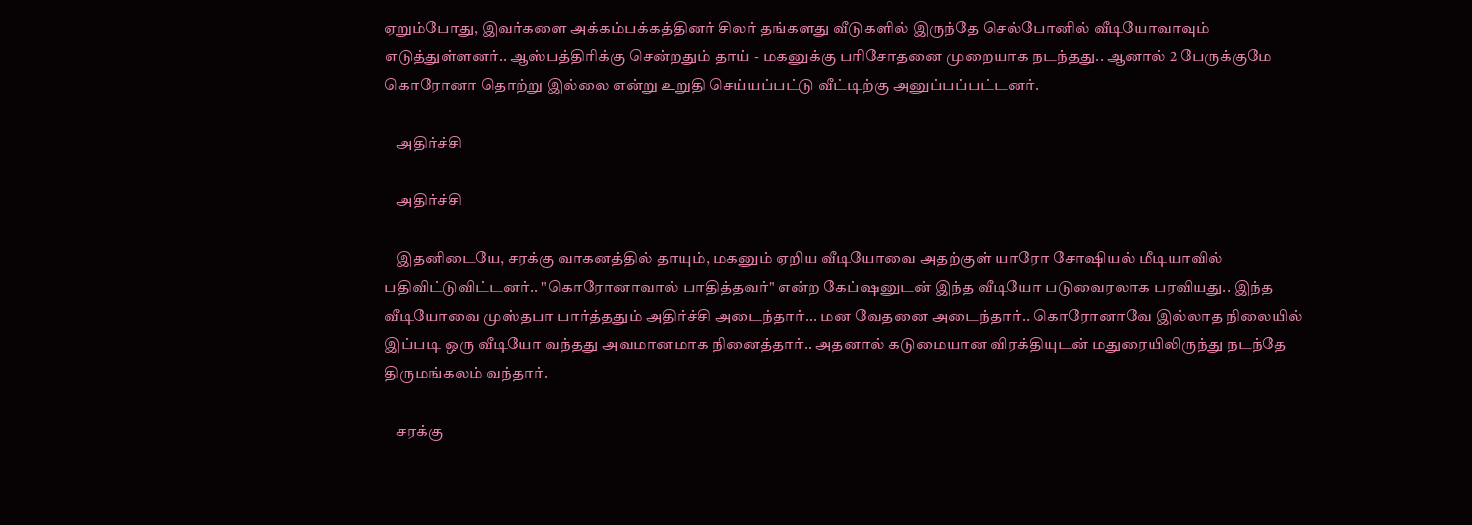ஏறும்போது, இவர்களை அக்கம்பக்கத்தினர் சிலர் தங்களது வீடுகளில் இருந்தே செல்போனில் வீடியோவாவும் எடுத்துள்ளனர்.. ஆஸ்பத்திரிக்கு சென்றதும் தாய் - மகனுக்கு பரிசோதனை முறையாக நடந்தது.. ஆனால் 2 பேருக்குமே கொரோனா தொற்று இல்லை என்று உறுதி செய்யப்பட்டு வீட்டிற்கு அனுப்பப்பட்டனர்.

    அதிர்ச்சி

    அதிர்ச்சி

    இதனிடையே, சரக்கு வாகனத்தில் தாயும், மகனும் ஏறிய வீடியோவை அதற்குள் யாரோ சோஷியல் மீடியாவில் பதிவிட்டுவிட்டனர்.. "கொரோனாவால் பாதித்தவர்" என்ற கேப்ஷனுடன் இந்த வீடியோ படுவைரலாக பரவியது.. இந்த வீடியோவை முஸ்தபா பார்த்ததும் அதிர்ச்சி அடைந்தார்... மன வேதனை அடைந்தார்.. கொரோனாவே இல்லாத நிலையில் இப்படி ஒரு வீடியோ வந்தது அவமானமாக நினைத்தார்.. அதனால் கடுமையான விரக்தியுடன் மதுரையிலிருந்து நடந்தே திருமங்கலம் வந்தார்.

    சரக்கு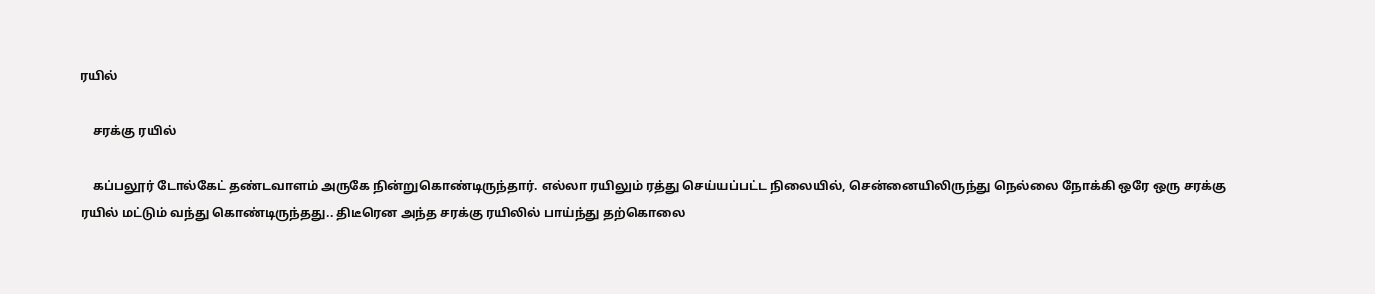ரயில்

    சரக்கு ரயில்

    கப்பலூர் டோல்கேட் தண்டவாளம் அருகே நின்றுகொண்டிருந்தார். எல்லா ரயிலும் ரத்து செய்யப்பட்ட நிலையில், சென்னையிலிருந்து நெல்லை நோக்கி ஒரே ஒரு சரக்கு ரயில் மட்டும் வந்து கொண்டிருந்தது.. திடீரென அந்த சரக்கு ரயிலில் பாய்ந்து தற்கொலை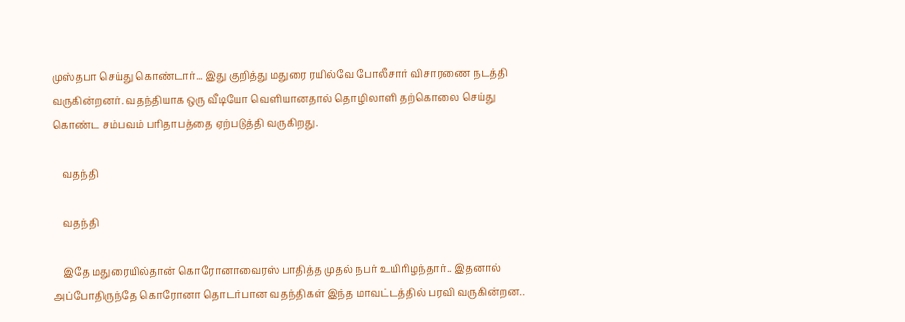முஸ்தபா செய்து கொண்டார்... இது குறித்து மதுரை ரயில்வே போலீசார் விசாரணை நடத்தி வருகின்றனர். வதந்தியாக ஒரு வீடியோ வெளியானதால் தொழிலாளி தற்கொலை செய்து கொண்ட சம்பவம் பரிதாபத்தை ஏற்படுத்தி வருகிறது.

    வதந்தி

    வதந்தி

    இதே மதுரையில்தான் கொரோனாவைரஸ் பாதித்த முதல் நபர் உயிரிழந்தார்.. இதனால் அப்போதிருந்தே கொரோனா தொடர்பான வதந்திகள் இந்த மாவட்டத்தில் பரவி வருகின்றன..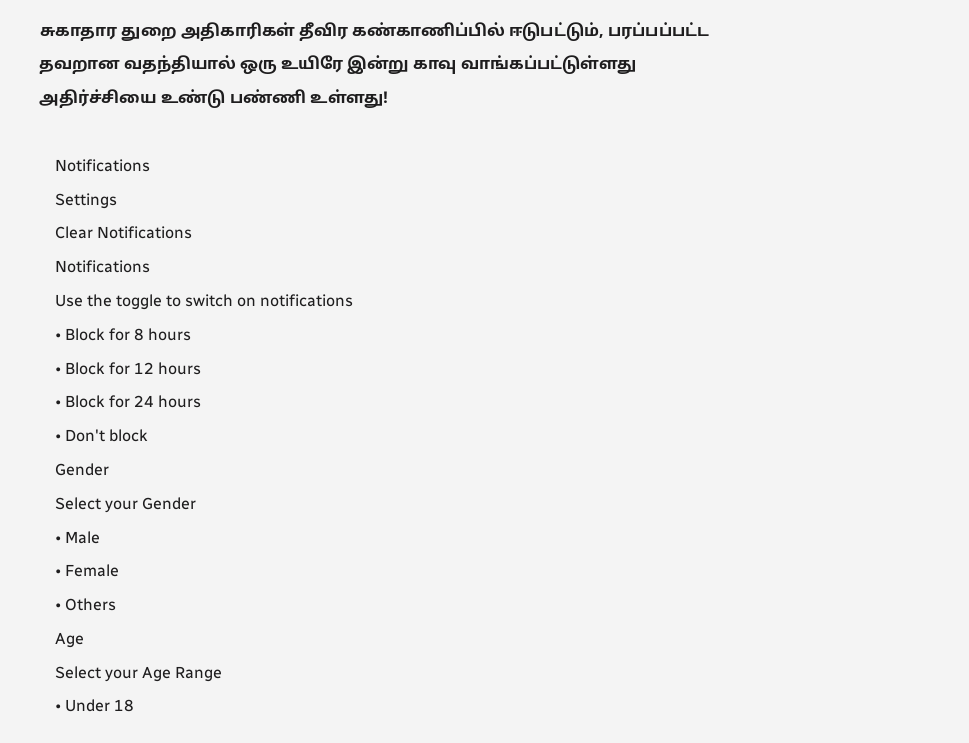சுகாதார துறை அதிகாரிகள் தீவிர கண்காணிப்பில் ஈடுபட்டும், பரப்பப்பட்ட தவறான வதந்தியால் ஒரு உயிரே இன்று காவு வாங்கப்பட்டுள்ளது அதிர்ச்சியை உண்டு பண்ணி உள்ளது!

    Notifications
    Settings
    Clear Notifications
    Notifications
    Use the toggle to switch on notifications
    • Block for 8 hours
    • Block for 12 hours
    • Block for 24 hours
    • Don't block
    Gender
    Select your Gender
    • Male
    • Female
    • Others
    Age
    Select your Age Range
    • Under 18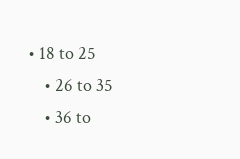• 18 to 25
    • 26 to 35
    • 36 to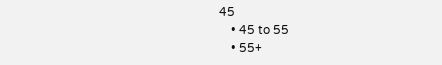45
    • 45 to 55
    • 55+